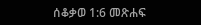ሰቆቃወ 1:6 መጽሐፍ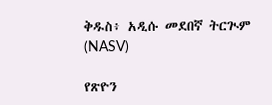ቅዱስ፥ አዲሱ መደበኛ ትርጒም (NASV)

የጽዮን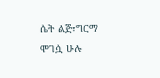ሴት ልጅ፣ግርማ ሞገሷ ሁሉ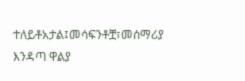ተለይቶአታል፤መሳፍንቶቿ፣መሰማሪያ እንዳጣ ዋልያ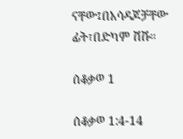ናቸው፤በአሳዳጆቻቸው ፊት፣በድካም ሸሹ።

ሰቆቃወ 1

ሰቆቃወ 1:4-14